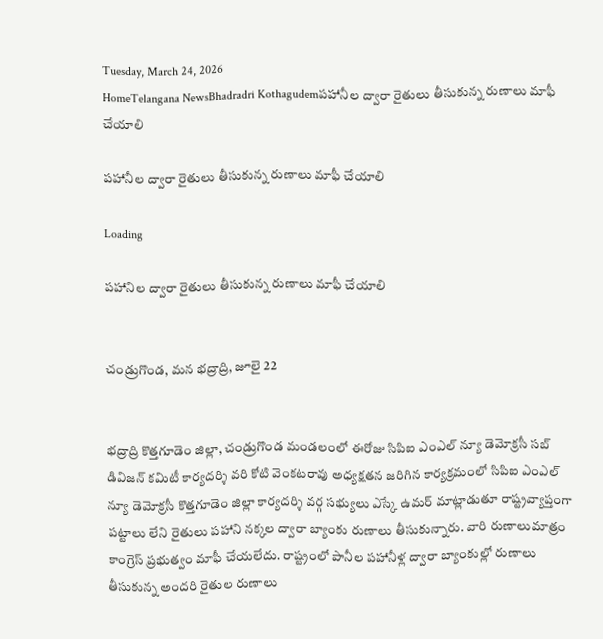Tuesday, March 24, 2026
HomeTelangana NewsBhadradri Kothagudemపహానీల ద్వారా రైతులు తీసుకున్న రుణాలు మాఫీ చేయాలి

పహానీల ద్వారా రైతులు తీసుకున్న రుణాలు మాఫీ చేయాలి

Loading

పహానిల ద్వారా రైతులు తీసుకున్న రుణాలు మాఫీ చేయాలి


చండ్రుగొండ, మన భద్రాద్రి, జూలై 22


భద్రాద్రి కొత్తగూడెం జిల్లా, చండ్రుగొండ మండలంలో ఈరోజు సిపిఐ ఎంఎల్ న్యూ డెమోక్రసీ సబ్ డివిజన్ కమిటీ కార్యదర్శి వరి కోటి వెంకటరావు అధ్యక్షతన జరిగిన కార్యక్రమంలో సిపిఐ ఎంఎల్ న్యూ డెమోక్రసీ కొత్తగూడెం జిల్లా కార్యదర్శి వర్గ సభ్యులు ఎస్కే ఉమర్ మాట్లాడుతూ రాష్ట్రవ్యాప్తంగా పట్టాలు లేని రైతులు పహాని నక్కల ద్వారా బ్యాంకు రుణాలు తీసుకున్నారు. వారి రుణాలుమాత్రం కాంగ్రెస్ ప్రభుత్వం మాఫీ చేయలేదు. రాష్ట్రంలో పానీల పహానీళ్ల ద్వారా బ్యాంకుల్లో రుణాలు తీసుకున్న అందరి రైతుల రుణాలు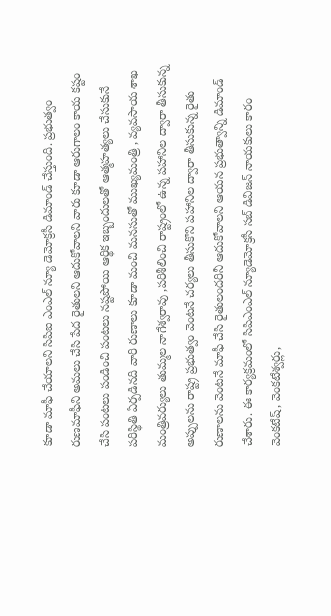కూడా మాఫీ చేయాలని సిపిఐ ఎంఎల్ న్యూ డెమోక్రసీ డిమాండ్ చేస్తుంది. ప్రభుత్వం రుణమాఫీని అమలు చేసి పేద రైతులని ఆదుకోవాలని వారు కూడా ఆరుగాలం కాయ కష్టం చేసి పంటలు పండించి పంటలు నష్టపోయి ఆర్థిక ఇబ్బందులతో ఆత్మహత్యలు చేసుకునే పరిస్థితి ఏర్పడినది వారి రుణాలు కూడా మంచి మనసుతో ముఖ్యమంత్రి , వ్యవసాయ శాఖ మంత్రివర్యులు తుమ్మల నాగేశ్వరావు ,పరిశీలించి రాష్ట్రంలో ఉన్న పహానిల ద్వారా తీసుకున్న అప్పులను రాష్ట్ర ప్రభుత్వం వెంటనే చర్యలు తీసుకొని పహానిల ద్వారా తీసుకున్న రైతు రుణాలను వెంటనే మాఫీ చేసి రైతులందరినీ ఆదుకోవాలని ఆయన ప్రభుత్వాన్ని డిమాండ్ చేశారు. ఈ కార్యక్రమంలో సిపిఎంఎల్ న్యూడెమోక్రసీ సబ్ డివిజన్ నాయకులు కారం వెంకటేష్, వెంకటేశ్వర్లు,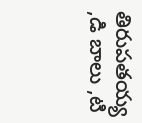తిరుపతయ్య ,డి బాలు ,టి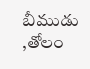బీముడు ,తోలం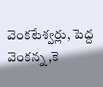వెంకటేశ్వర్లు, పెద్ద వెంకన్న ,కె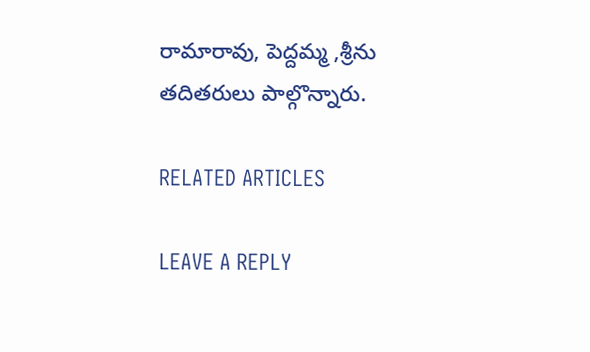రామారావు, పెద్దమ్మ ,శ్రీను తదితరులు పాల్గొన్నారు.

RELATED ARTICLES

LEAVE A REPLY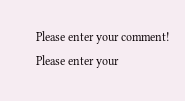Please enter your comment!
Please enter your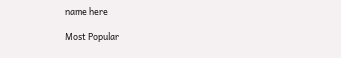name here

Most Popular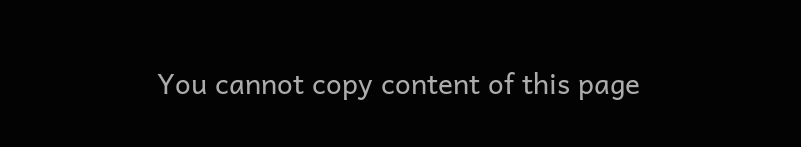You cannot copy content of this page